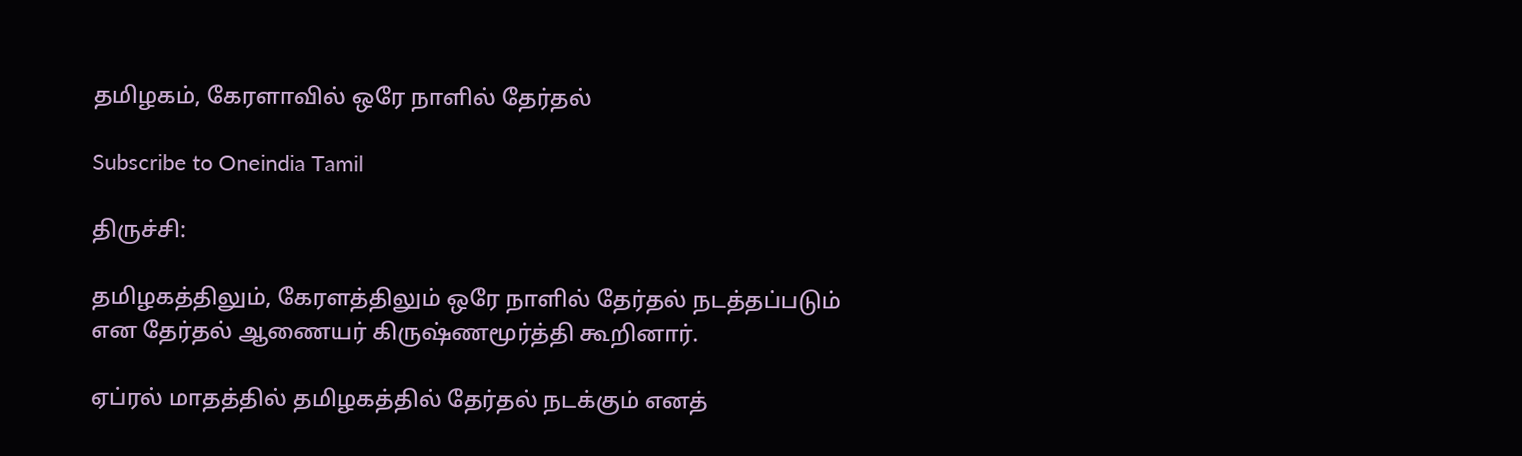தமிழகம், கேரளாவில் ஒரே நாளில் தேர்தல்

Subscribe to Oneindia Tamil

திருச்சி:

தமிழகத்திலும், கேரளத்திலும் ஒரே நாளில் தேர்தல் நடத்தப்படும் என தேர்தல் ஆணையர் கிருஷ்ணமூர்த்தி கூறினார்.

ஏப்ரல் மாதத்தில் தமிழகத்தில் தேர்தல் நடக்கும் எனத்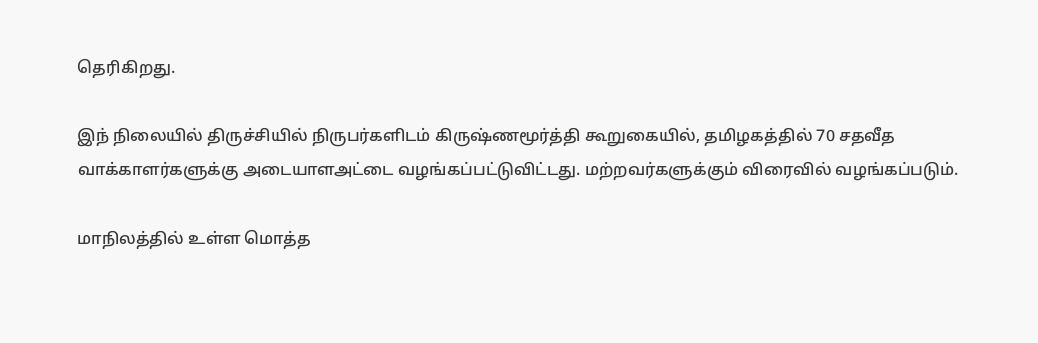தெரிகிறது.

இந் நிலையில் திருச்சியில் நிருபர்களிடம் கிருஷ்ணமூர்த்தி கூறுகையில், தமிழகத்தில் 70 சதவீத வாக்காளர்களுக்கு அடையாளஅட்டை வழங்கப்பட்டுவிட்டது. மற்றவர்களுக்கும் விரைவில் வழங்கப்படும்.

மாநிலத்தில் உள்ள மொத்த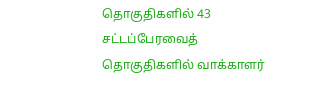தொகுதிகளில் 43 சட்டப்பேரவைத் தொகுதிகளில் வாக்காளர்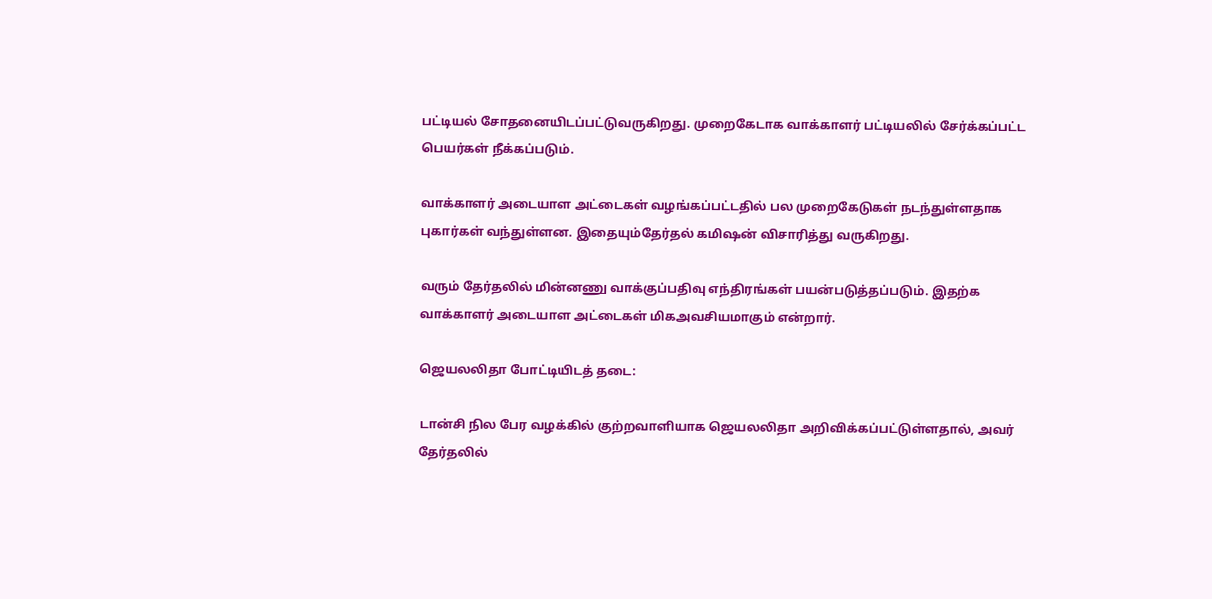பட்டியல் சோதனையிடப்பட்டுவருகிறது. முறைகேடாக வாக்காளர் பட்டியலில் சேர்க்கப்பட்ட பெயர்கள் நீக்கப்படும்.

வாக்காளர் அடையாள அட்டைகள் வழங்கப்பட்டதில் பல முறைகேடுகள் நடந்துள்ளதாக புகார்கள் வந்துள்ளன. இதையும்தேர்தல் கமிஷன் விசாரித்து வருகிறது.

வரும் தேர்தலில் மின்னணு வாக்குப்பதிவு எந்திரங்கள் பயன்படுத்தப்படும். இதற்க வாக்காளர் அடையாள அட்டைகள் மிகஅவசியமாகும் என்றார்.

ஜெயலலிதா போட்டியிடத் தடை:

டான்சி நில பேர வழக்கில் குற்றவாளியாக ஜெயலலிதா அறிவிக்கப்பட்டுள்ளதால், அவர் தேர்தலில்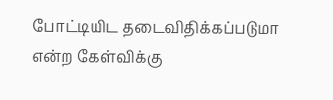போட்டியிட தடைவிதிக்கப்படுமா என்ற கேள்விக்கு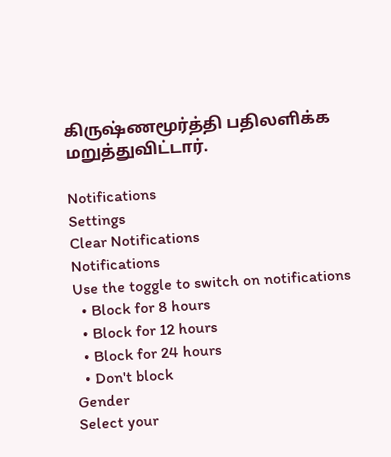கிருஷ்ணமூர்த்தி பதிலளிக்க மறுத்துவிட்டார்.

Notifications
Settings
Clear Notifications
Notifications
Use the toggle to switch on notifications
  • Block for 8 hours
  • Block for 12 hours
  • Block for 24 hours
  • Don't block
Gender
Select your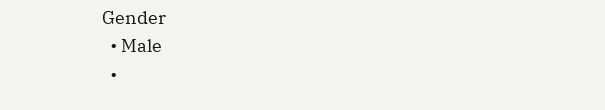Gender
  • Male
  •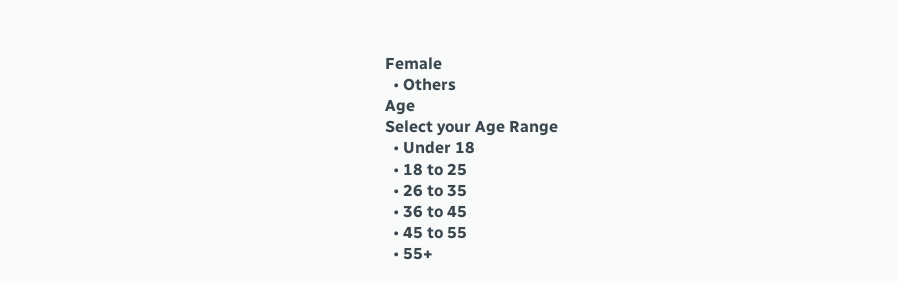Female
  • Others
Age
Select your Age Range
  • Under 18
  • 18 to 25
  • 26 to 35
  • 36 to 45
  • 45 to 55
  • 55+